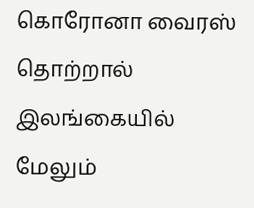கொரோனா வைரஸ் தொற்றால் இலங்கையில் மேலும்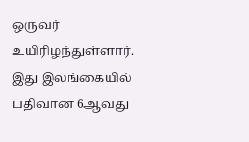ஒருவர் உயிரிழந்துள்ளார்.
இது இலங்கையில் பதிவான 6ஆவது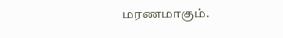மரணமாகும்.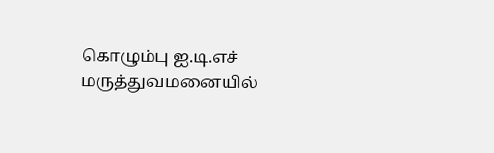கொழும்பு ஐ.டி.எச் மருத்துவமனையில்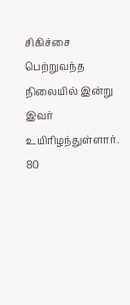சிகிச்சை பெற்றுவந்த நிலையில் இன்று இவர் உயிரிழந்துள்ளார்.
80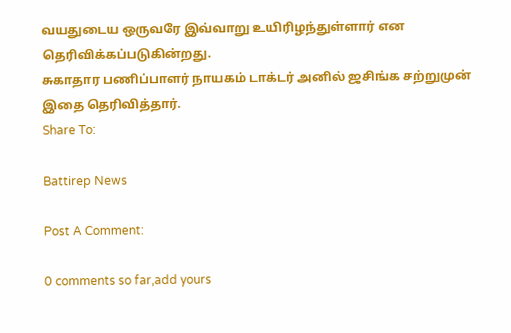வயதுடைய ஒருவரே இவ்வாறு உயிரிழந்துள்ளார் என தெரிவிக்கப்படுகின்றது.
சுகாதார பணிப்பாளர் நாயகம் டாக்டர் அனில் ஜசிங்க சற்றுமுன் இதை தெரிவித்தார்.
Share To:

Battirep News

Post A Comment:

0 comments so far,add yours